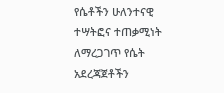የሴቶችን ሁለንተናዊ ተሣትፎና ተጠቃሚነት ለማረጋገጥ የሴት አደረጃጀቶችን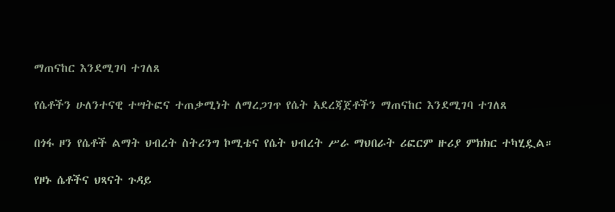ማጠናከር እንደሚገባ ተገለጸ

የሴቶችን ሁለንተናዊ ተሣትፎና ተጠቃሚነት ለማረጋገጥ የሴት አደረጃጀቶችን ማጠናከር እንደሚገባ ተገለጸ

በጎፋ ዞን የሴቶች ልማት ህብረት ስትሪንግ ኮሚቴና የሴት ህብረት ሥራ ማህበራት ሪፎርም ዙሪያ ምክክር ተካሂዷል።

የዞኑ ሴቶችና ህጻናት ጉዳይ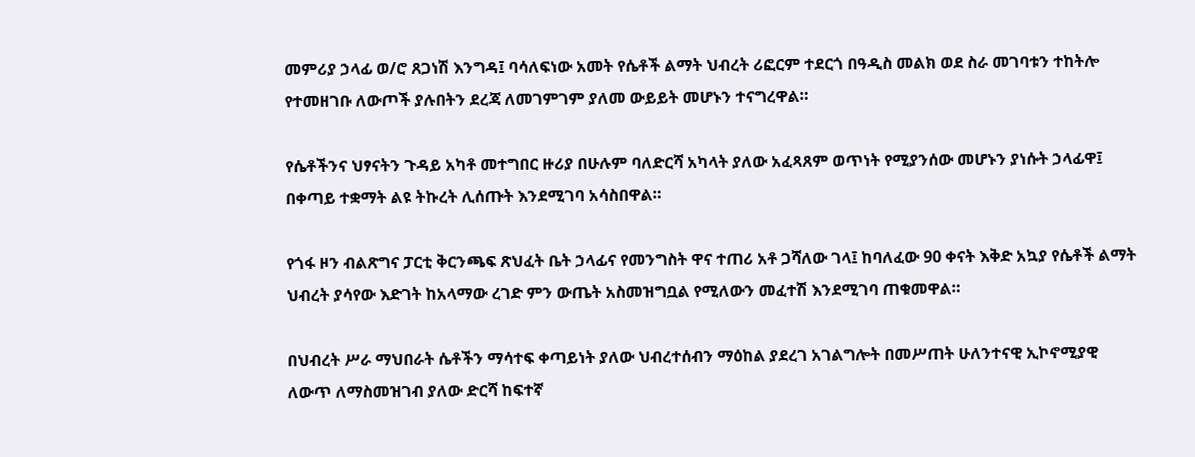መምሪያ ኃላፊ ወ/ሮ ጸጋነሽ እንግዳ፤ ባሳለፍነው አመት የሴቶች ልማት ህብረት ሪፎርም ተደርጎ በዓዲስ መልክ ወደ ስራ መገባቱን ተከትሎ የተመዘገቡ ለውጦች ያሉበትን ደረጃ ለመገምገም ያለመ ውይይት መሆኑን ተናግረዋል።

የሴቶችንና ህፃናትን ጉዳይ አካቶ መተግበር ዙሪያ በሁሉም ባለድርሻ አካላት ያለው አፈጻጸም ወጥነት የሚያንሰው መሆኑን ያነሱት ኃላፊዋ፤ በቀጣይ ተቋማት ልዩ ትኩረት ሊሰጡት እንደሚገባ አሳስበዋል።

የጎፋ ዞን ብልጽግና ፓርቲ ቅርንጫፍ ጽህፈት ቤት ኃላፊና የመንግስት ዋና ተጠሪ አቶ ጋሻለው ገላ፤ ከባለፈው 90 ቀናት እቅድ አኳያ የሴቶች ልማት ህብረት ያሳየው እድገት ከአላማው ረገድ ምን ውጤት አስመዝግቧል የሚለውን መፈተሽ እንደሚገባ ጠቁመዋል።

በህብረት ሥራ ማህበራት ሴቶችን ማሳተፍ ቀጣይነት ያለው ህብረተሰብን ማዕከል ያደረገ አገልግሎት በመሥጠት ሁለንተናዊ ኢኮኖሚያዊ ለውጥ ለማስመዝገብ ያለው ድርሻ ከፍተኛ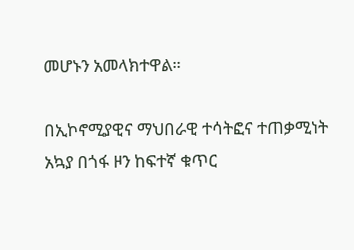መሆኑን አመላክተዋል።

በኢኮኖሚያዊና ማህበራዊ ተሳትፎና ተጠቃሚነት አኳያ በጎፋ ዞን ከፍተኛ ቁጥር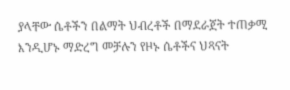ያላቸው ሴቶችን በልማት ህብረቶች በማደራጀት ተጠቃሚ እንዲሆኑ ማድረግ መቻሉን የዞኑ ሴቶችና ህጻናት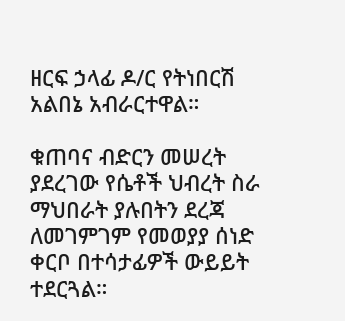ዘርፍ ኃላፊ ዶ/ር የትነበርሽ አልበኔ አብራርተዋል።

ቁጠባና ብድርን መሠረት ያደረገው የሴቶች ህብረት ስራ ማህበራት ያሉበትን ደረጃ ለመገምገም የመወያያ ሰነድ ቀርቦ በተሳታፊዎች ውይይት ተደርጓል።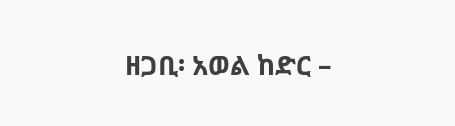ዘጋቢ፡ አወል ከድር –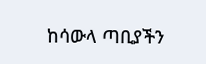ከሳውላ ጣቢያችን